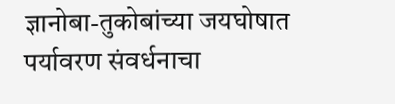ज्ञानोबा-तुकोबांच्या जयघोषात पर्यावरण संवर्धनाचा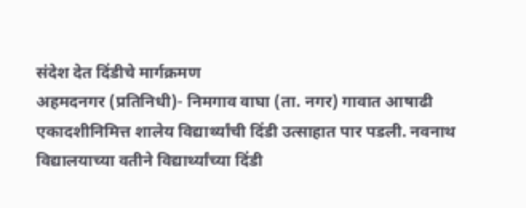संदेश देत दिंडीचे मार्गक्रमण
अहमदनगर (प्रतिनिधी)- निमगाव वाघा (ता. नगर) गावात आषाढी एकादशीनिमित्त शालेय विद्यार्थ्यांची दिंडी उत्साहात पार पडली. नवनाथ विद्यालयाच्या वतीने विद्यार्थ्यांच्या दिंडी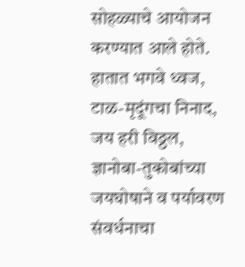सोहळ्याचे आयोजन करण्यात आले होते. हातात भगवे ध्वज, टाळ-मृदूंगचा निनाद, जय हरी विठ्ठल, ज्ञानोबा-तुकोबांच्या जयघोषाने व पर्यावरण संवर्धनाचा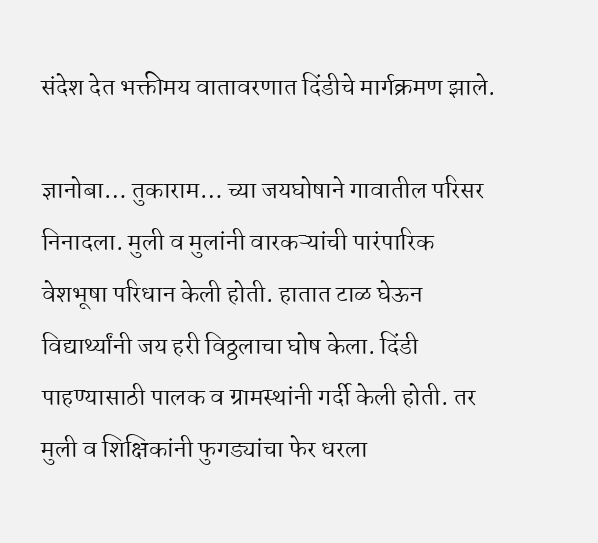संदेश देत भक्तीमय वातावरणात दिंडीचे मार्गक्रमण झाले.

ज्ञानोबा… तुकाराम… च्या जयघोषाने गावातील परिसर निनादला. मुली व मुलांनी वारकऱ्यांची पारंपारिक वेशभूषा परिधान केली होती. हातात टाळ घेऊन विद्यार्थ्यांनी जय हरी विठ्ठलाचा घोष केला. दिंडी पाहण्यासाठी पालक व ग्रामस्थांनी गर्दी केली होती. तर मुली व शिक्षिकांनी फुगड्यांचा फेर धरला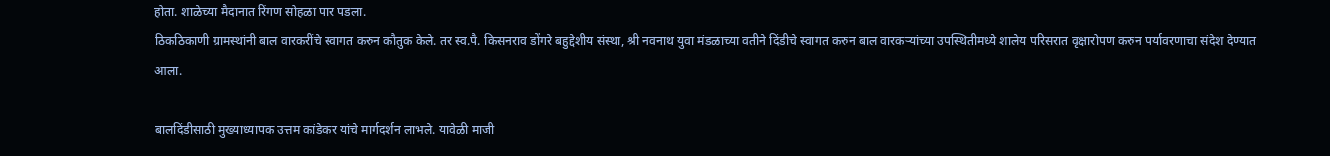होता. शाळेच्या मैदानात रिंगण सोहळा पार पडला.
ठिकठिकाणी ग्रामस्थांनी बाल वारकरींचे स्वागत करुन कौतुक केले. तर स्व.पै. किसनराव डोंगरे बहुद्देशीय संस्था, श्री नवनाथ युवा मंडळाच्या वतीने दिंडीचे स्वागत करुन बाल वारकऱ्यांच्या उपस्थितीमध्ये शालेय परिसरात वृक्षारोपण करुन पर्यावरणाचा संदेश देण्यात आला.

बालदिंडीसाठी मुख्याध्यापक उत्तम कांडेकर यांचे मार्गदर्शन लाभले. यावेळी माजी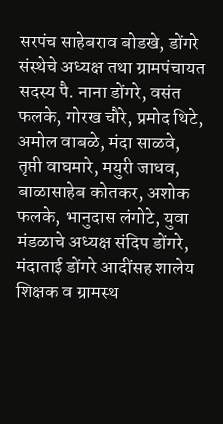सरपंच साहेबराव बोडखे, डोंगरे संस्थेचे अध्यक्ष तथा ग्रामपंचायत सदस्य पै. नाना डोंगरे, वसंत फलके, गोरख चौरे, प्रमोद थिटे, अमोल वाबळे, मंदा साळवे, तृप्ती वाघमारे, मयुरी जाधव, बाळासाहेब कोतकर, अशोक फलके, भानुदास लंगोटे, युवा मंडळाचे अध्यक्ष संदिप डोंगरे, मंदाताई डोंगरे आदींसह शालेय शिक्षक व ग्रामस्थ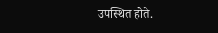उपस्थित होते.